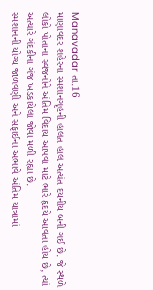Manavadar તા.16
માણાવદર શહેરના સ્મશાનગૃહની હાલત હાલ અત્યંત દયનીય બની ગઈ છે. જે સ્થળે લોકો પોતાના સ્વજનોને અંતિમ વિદાય આપવા માટે ભારે હૃદયે આવતા હોય છે, ત્યાં અત્યારે ગંદકીના ગંજ ખડકાયેલા જોવા મળી રહ્યા છે.
સ્મશાનની યોગ્ય જાળવણી અને સફાઈના અભાવે અંતિમ યાત્રામાં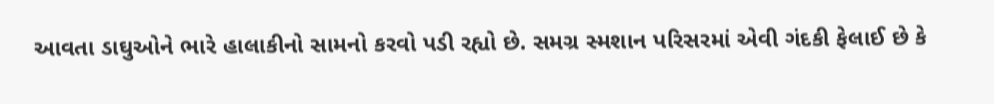આવતા ડાઘુઓને ભારે હાલાકીનો સામનો કરવો પડી રહ્યો છે. સમગ્ર સ્મશાન પરિસરમાં એવી ગંદકી ફેલાઈ છે કે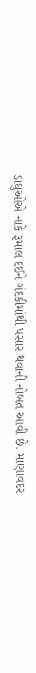ડાઘુઓએ નાકે રૂમાલ દઈને ગંદકીમાંથી પસાર થવાની નોબત આવી છે. માણાવદર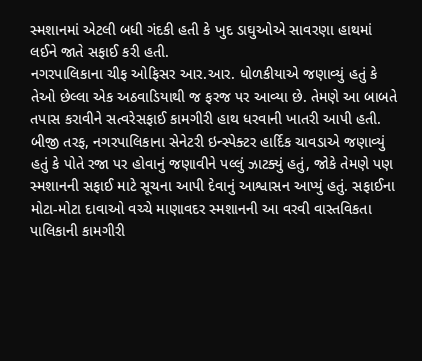સ્મશાનમાં એટલી બધી ગંદકી હતી કે ખુદ ડાઘુઓએ સાવરણા હાથમાં લઈને જાતે સફાઈ કરી હતી.
નગરપાલિકાના ચીફ ઓફિસર આર.આર. ધોળકીયાએ જણાવ્યું હતું કે તેઓ છેલ્લા એક અઠવાડિયાથી જ ફરજ પર આવ્યા છે. તેમણે આ બાબતે તપાસ કરાવીને સત્વરેસફાઈ કામગીરી હાથ ધરવાની ખાતરી આપી હતી. બીજી તરફ, નગરપાલિકાના સેનેટરી ઇન્સ્પેક્ટર હાર્દિક ચાવડાએ જણાવ્યું હતું કે પોતે રજા પર હોવાનું જણાવીને પલ્લું ઝાટક્યું હતું, જોકે તેમણે પણ સ્મશાનની સફાઈ માટે સૂચના આપી દેવાનું આશ્વાસન આપ્યું હતું. સફાઈના મોટા-મોટા દાવાઓ વચ્ચે માણાવદર સ્મશાનની આ વરવી વાસ્તવિકતા પાલિકાની કામગીરી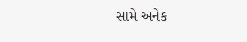સામે અનેક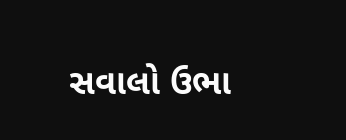સવાલો ઉભા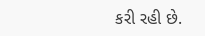કરી રહી છે.